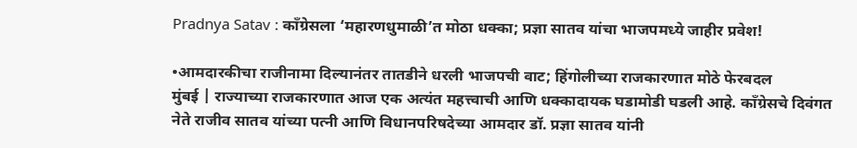Pradnya Satav : काँग्रेसला ‘महारणधुमाळी’त मोठा धक्का; प्रज्ञा सातव यांचा भाजपमध्ये जाहीर प्रवेश!

•आमदारकीचा राजीनामा दिल्यानंतर तातडीने धरली भाजपची वाट; हिंगोलीच्या राजकारणात मोठे फेरबदल
मुंबई | राज्याच्या राजकारणात आज एक अत्यंत महत्त्वाची आणि धक्कादायक घडामोडी घडली आहे. काँग्रेसचे दिवंगत नेते राजीव सातव यांच्या पत्नी आणि विधानपरिषदेच्या आमदार डॉ. प्रज्ञा सातव यांनी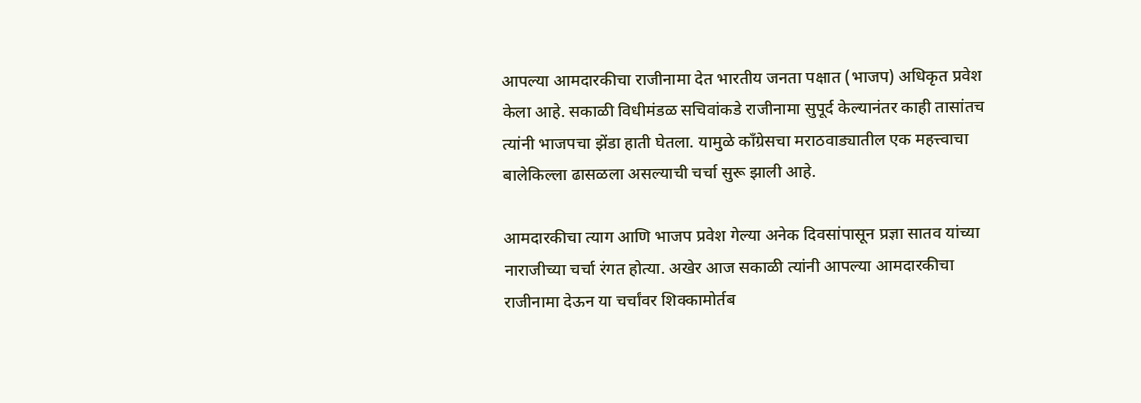आपल्या आमदारकीचा राजीनामा देत भारतीय जनता पक्षात (भाजप) अधिकृत प्रवेश केला आहे. सकाळी विधीमंडळ सचिवांकडे राजीनामा सुपूर्द केल्यानंतर काही तासांतच त्यांनी भाजपचा झेंडा हाती घेतला. यामुळे काँग्रेसचा मराठवाड्यातील एक महत्त्वाचा बालेकिल्ला ढासळला असल्याची चर्चा सुरू झाली आहे.

आमदारकीचा त्याग आणि भाजप प्रवेश गेल्या अनेक दिवसांपासून प्रज्ञा सातव यांच्या नाराजीच्या चर्चा रंगत होत्या. अखेर आज सकाळी त्यांनी आपल्या आमदारकीचा राजीनामा देऊन या चर्चांवर शिक्कामोर्तब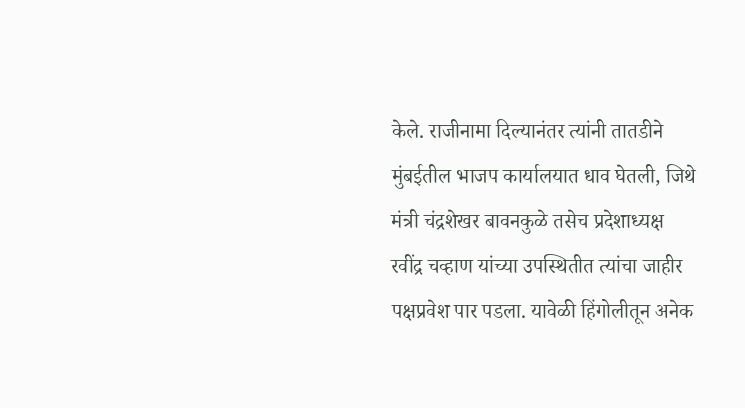केले. राजीनामा दिल्यानंतर त्यांनी तातडीने मुंबईतील भाजप कार्यालयात धाव घेतली, जिथे मंत्री चंद्रशेखर बावनकुळे तसेच प्रदेशाध्यक्ष रवींद्र चव्हाण यांच्या उपस्थितीत त्यांचा जाहीर पक्षप्रवेश पार पडला. यावेळी हिंगोलीतून अनेक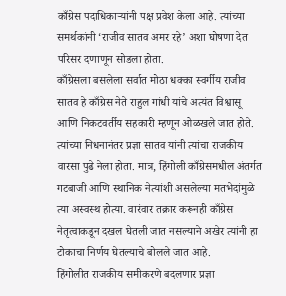काँग्रेस पदाधिकाऱ्यांनी पक्ष प्रवेश केला आहे. त्यांच्या समर्थकांनी ‘राजीव सातव अमर रहे’ अशा घोषणा देत परिसर दणाणून सोडला होता.
काँग्रेसला बसलेला सर्वात मोठा धक्का स्वर्गीय राजीव सातव हे काँग्रेस नेते राहुल गांधी यांचे अत्यंत विश्वासू आणि निकटवर्तीय सहकारी म्हणून ओळखले जात होते. त्यांच्या निधनानंतर प्रज्ञा सातव यांनी त्यांचा राजकीय वारसा पुढे नेला होता. मात्र, हिंगोली काँग्रेसमधील अंतर्गत गटबाजी आणि स्थानिक नेत्यांशी असलेल्या मतभेदांमुळे त्या अस्वस्थ होत्या. वारंवार तक्रार करूनही काँग्रेस नेतृत्वाकडून दखल घेतली जात नसल्याने अखेर त्यांनी हा टोकाचा निर्णय घेतल्याचे बोलले जात आहे.
हिंगोलीत राजकीय समीकरणे बदलणार प्रज्ञा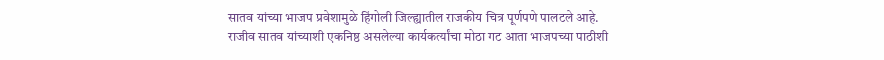सातव यांच्या भाजप प्रवेशामुळे हिंगोली जिल्ह्यातील राजकीय चित्र पूर्णपणे पालटले आहे. राजीव सातव यांच्याशी एकनिष्ठ असलेल्या कार्यकर्त्यांचा मोठा गट आता भाजपच्या पाठीशी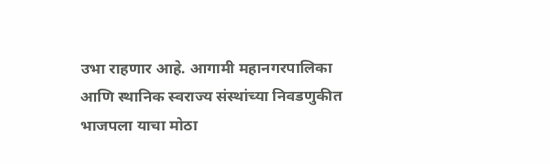उभा राहणार आहे. आगामी महानगरपालिका आणि स्थानिक स्वराज्य संस्थांच्या निवडणुकीत भाजपला याचा मोठा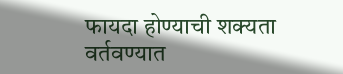फायदा होण्याची शक्यता वर्तवण्यात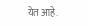येत आहे.